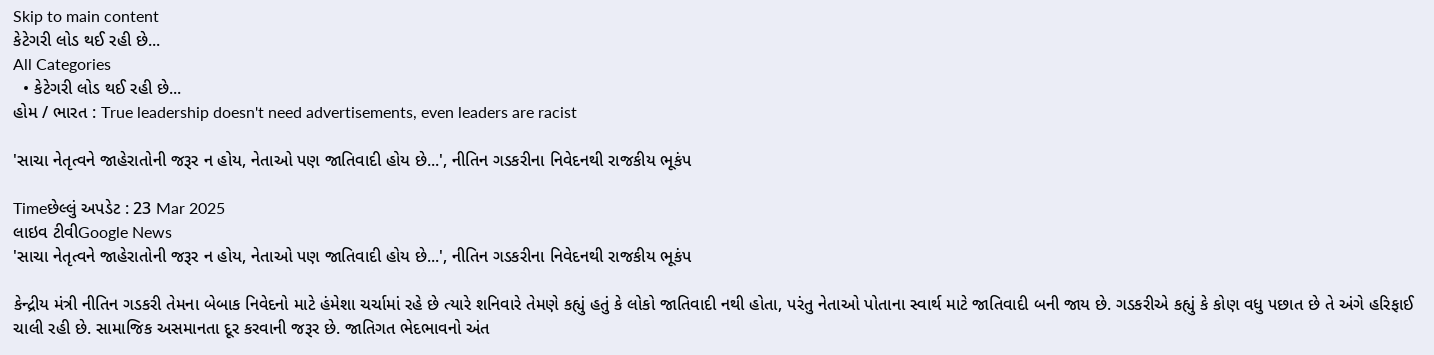Skip to main content
કેટેગરી લોડ થઈ રહી છે...
All Categories
  • કેટેગરી લોડ થઈ રહી છે...
હોમ / ભારત : True leadership doesn't need advertisements, even leaders are racist

'સાચા નેતૃત્વને જાહેરાતોની જરૂર ન હોય, નેતાઓ પણ જાતિવાદી હોય છે...', નીતિન ગડકરીના નિવેદનથી રાજકીય ભૂકંપ

Timeછેલ્લું અપડેટ : 23 Mar 2025
લાઇવ ટીવીGoogle News
'સાચા નેતૃત્વને જાહેરાતોની જરૂર ન હોય, નેતાઓ પણ જાતિવાદી હોય છે...', નીતિન ગડકરીના નિવેદનથી રાજકીય ભૂકંપ

કેન્દ્રીય મંત્રી નીતિન ગડકરી તેમના બેબાક નિવેદનો માટે હંમેશા ચર્ચામાં રહે છે ત્યારે શનિવારે તેમણે કહ્યું હતું કે લોકો જાતિવાદી નથી હોતા, પરંતુ નેતાઓ પોતાના સ્વાર્થ માટે જાતિવાદી બની જાય છે. ગડકરીએ કહ્યું કે કોણ વધુ પછાત છે તે અંગે હરિફાઈ ચાલી રહી છે. સામાજિક અસમાનતા દૂર કરવાની જરૂર છે. જાતિગત ભેદભાવનો અંત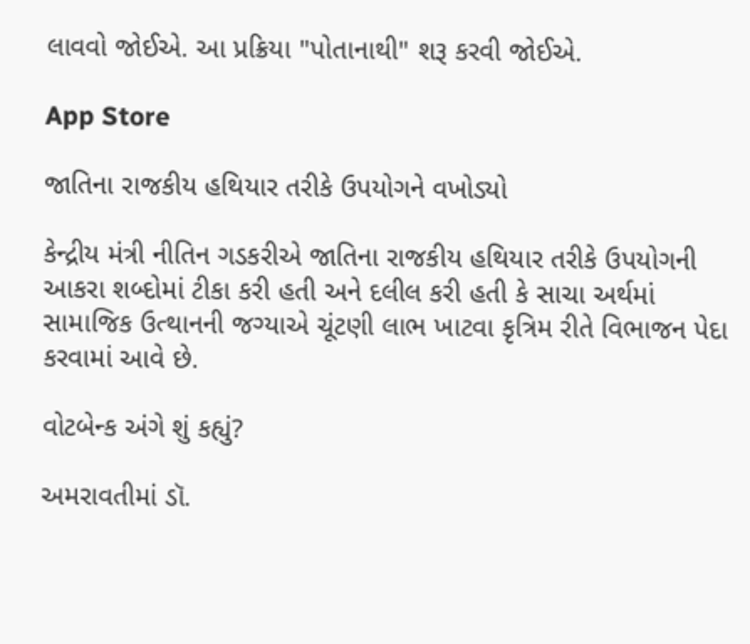લાવવો જોઈએ. આ પ્રક્રિયા "પોતાનાથી" શરૂ કરવી જોઈએ.

App Store

જાતિના રાજકીય હથિયાર તરીકે ઉપયોગને વખોડ્યો

કેન્દ્રીય મંત્રી નીતિન ગડકરીએ જાતિના રાજકીય હથિયાર તરીકે ઉપયોગની આકરા શબ્દોમાં ટીકા કરી હતી અને દલીલ કરી હતી કે સાચા અર્થમાં સામાજિક ઉત્થાનની જગ્યાએ ચૂંટણી લાભ ખાટવા કૃત્રિમ રીતે વિભાજન પેદા કરવામાં આવે છે.

વોટબેન્ક અંગે શું કહ્યું?

અમરાવતીમાં ડૉ.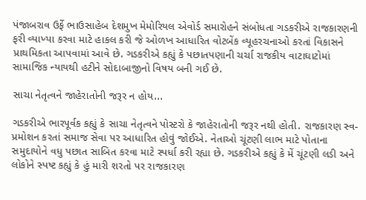પંજાબરાવ ઉર્ફે ભાઉસાહેબ દેશમુખ મેમોરિયલ એવોર્ડ સમારોહને સંબોધતા ગડકરીએ રાજકારણની ફરી વ્યાખ્યા કરવા માટે હાકલ કરી જે ઓળખ આધારિત વોટબેંક વ્યૂહરચનાઓ કરતાં વિકાસને પ્રાથમિકતા આપવામાં આવે છે. ગડકરીએ કહ્યું કે પછાતપણાની ચર્ચા રાજકીય વાટાઘાટોમાં સામાજિક ન્યાયથી હટીને સોદાબાજીનો વિષય બની ગઈ છે.

સાચા નેતૃત્વને જાહેરાતોની જરૂર ન હોય...

ગડકરીએ ભારપૂર્વક કહ્યું કે સાચા નેતૃત્વને પોસ્ટરો કે જાહેરાતોની જરૂર નથી હોતી. રાજકારણ સ્વ-પ્રમોશન કરતાં સમાજ સેવા પર આધારિત હોવું જોઈએ. નેતાઓ ચૂંટણી લાભ માટે પોતાના સમુદાયોને વધુ પછાત સાબિત કરવા માટે સ્પર્ધા કરી રહ્યા છે. ગડકરીએ કહ્યું કે મેં ચૂંટણી લડી અને લોકોને સ્પષ્ટ કહ્યું કે હું મારી શરતો પર રાજકારણ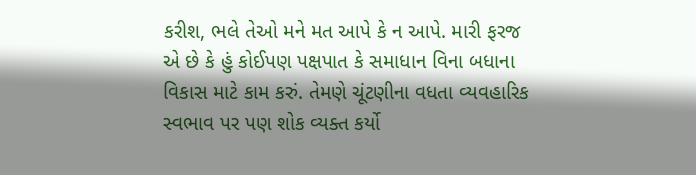કરીશ, ભલે તેઓ મને મત આપે કે ન આપે. મારી ફરજ એ છે કે હું કોઈપણ પક્ષપાત કે સમાધાન વિના બધાના વિકાસ માટે કામ કરું. તેમણે ચૂંટણીના વધતા વ્યવહારિક સ્વભાવ પર પણ શોક વ્યક્ત કર્યો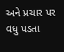અને પ્રચાર પર વધુ પડતા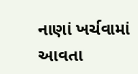નાણાં ખર્ચવામાં આવતા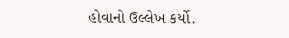હોવાનો ઉલ્લેખ કર્યો.